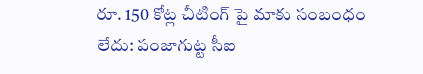రూ. 150 కోట్ల చీటింగ్ పై మాకు సంబంధం లేదు: పంజాగుట్ట సీఐ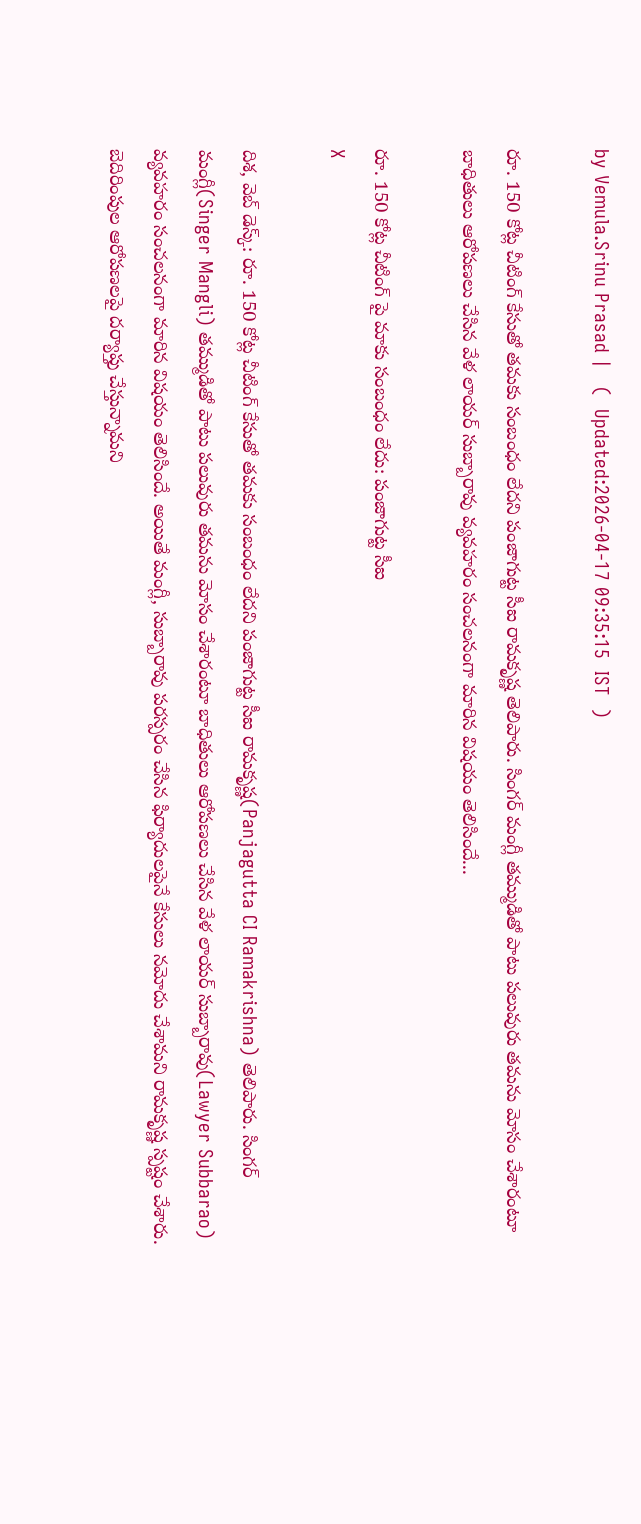by Vemula.Srinu Prasad |   (  Updated:2026-04-17 09:35:15  IST  )

రూ. 150 కోట్ల చీటింగ్ కేసుతో తమకు సంబంధం లేదని పంజాగుట్ట సీఐ రామకృష్ణ తెలిపారు. సింగర్ మంగ్లీ తమ్ముడితో పాటు పలువురు తమను మోసం చేశారంటూ బాధితులు ఆరోపణలు చేసిన వేళ లాయర్ సుబ్బారావు వ్యవహరం సంచలనంగా మారిన విషయం తెలిసిందే...

రూ. 150 కోట్ల చీటింగ్ పై మాకు సంబంధం లేదు: పంజాగుట్ట సీఐ
X

దిశ, వెబ్ డెస్క్: రూ. 150 కోట్ల చీటింగ్ కేసుతో తమకు సంబంధం లేదని పంజాగుట్ట సీఐ రామకృష్ణ(Panjagutta CI Ramakrishna) తెలిపారు. సింగర్ మంగ్లీ(Singer Mangli) తమ్ముడితో పాటు పలువురు తమను మోసం చేశారంటూ బాధితులు ఆరోపణలు చేసిన వేళ లాయర్ సుబ్బారావు(Lawyer Subbarao) వ్యవహరం సంచలనంగా మారిన విషయం తెలిసిందే. అయితే మంగ్లీ, సుబ్బారావు పరస్పరం చేసిన ఫిర్యాదులపైనే కేసులు నమోదు చేశామని రామకృష్ణ స్పష్టం చేశారు. బెదిరింపుల ఆరోపణలపై దర్యాప్తు చేస్తున్నామని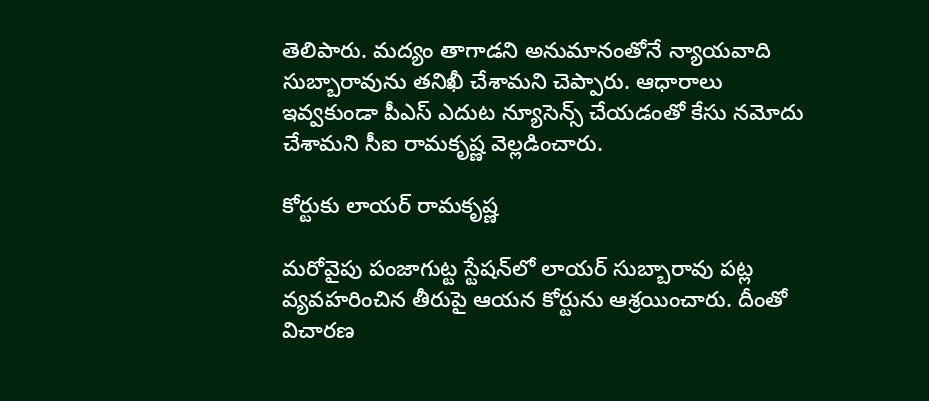తెలిపారు. మద్యం తాగాడని అనుమానంతోనే న్యాయవాది సుబ్బారావును తనిఖీ చేశామని చెప్పారు. ఆధారాలు ఇవ్వకుండా పీఎస్‌ ఎదుట న్యూసెన్స్ చేయడంతో కేసు నమోదు చేశామని సీఐ రామకృష్ణ వెల్లడించారు.

కోర్టుకు లాయర్ రామకృష్ణ

మరోవైపు పంజాగుట్ట స్టేషన్‌లో లాయర్ సుబ్బారావు పట్ల వ్యవహరించిన తీరుపై ఆయన కోర్టును ఆశ్రయించారు. దీంతో విచారణ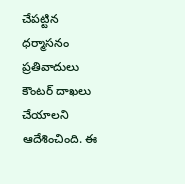చేపట్టిన ధర్మాసనం ప్రతివాదులు కౌంటర్ దాఖలు చేయాలని ఆదేశించింది. ఈ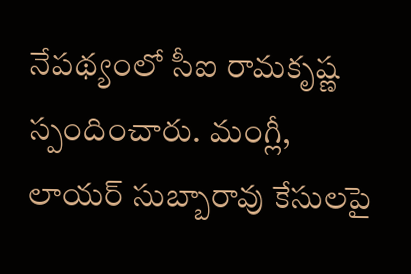నేపథ్యంలో సీఐ రామకృష్ణ స్పందించారు. మంగ్లీ, లాయర్ సుబ్బారావు కేసులపై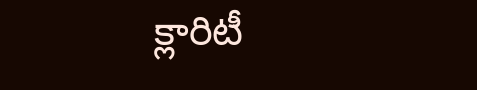క్లారిటీ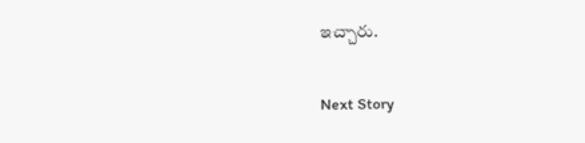ఇచ్చారు.

Next Story